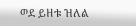ወደ ይዘቱ ዝለል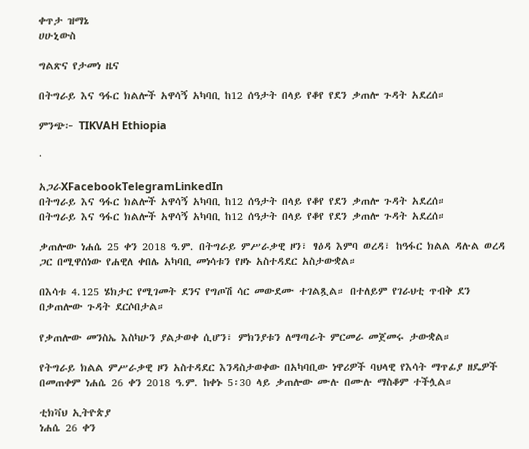ቀጥታ ዝማኔ
ሀሁኒውስ

ግልጽና የታመነ ዜና

በትግራይ እና ዓፋር ክልሎች አዋሳኝ አካባቢ ከ12 ሰዓታት በላይ የቆየ የደን ቃጠሎ ጉዳት አደረሰ።

ምንጭ፦ TIKVAH Ethiopia

·

አጋራXFacebookTelegramLinkedIn
በትግራይ እና ዓፋር ክልሎች አዋሳኝ አካባቢ ከ12 ሰዓታት በላይ የቆየ የደን ቃጠሎ ጉዳት አደረሰ።
በትግራይ እና ዓፋር ክልሎች አዋሳኝ አካባቢ ከ12 ሰዓታት በላይ የቆየ የደን ቃጠሎ ጉዳት አደረሰ።

ቃጠሎው ነሐሴ 25 ቀን 2018 ዓ.ም. በትግራይ ምሥራቃዊ ዞን፣ ፃዕዳ እምባ ወረዳ፣ ከዓፋር ክልል ዳሉል ወረዳ ጋር በሚዋሰነው የሐዊለ ቀበሌ አካባቢ መነሳቱን የዞኑ አስተዳደር አስታውቋል።

በእሳቱ 4.125 ሄክታር የሚገመት ደንና የግጦሽ ሳር መውደሙ ተገልጿል። በተለይም የገራህቲ ጥብቅ ደን በቃጠሎው ጉዳት ደርሶበታል።

የቃጠሎው መንስኤ እስካሁን ያልታወቀ ሲሆን፣ ምክንያቱን ለማጣራት ምርመራ መጀመሩ ታውቋል።

የትግራይ ክልል ምሥራቃዊ ዞን አስተዳደር እንዳስታወቀው በአካባቢው ነዋሪዎች ባህላዊ የእሳት ማጥፊያ ዘዴዎች በመጠቀም ነሐሴ 26 ቀን 2018 ዓ.ም. ከቀኑ 5፡30 ላይ ቃጠሎው ሙሉ በሙሉ ማስቆም ተችሏል።

ቲክቫህ ኢትዮጵያ
ነሐሴ 26 ቀን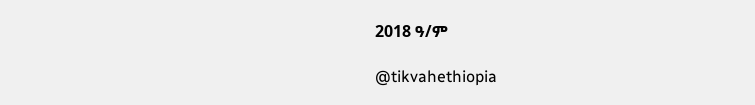2018 ዓ/ም

@tikvahethiopia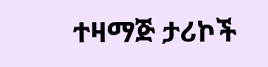ተዛማጅ ታሪኮች